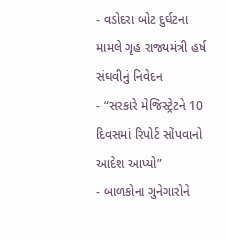- વડોદરા બોટ દુર્ઘટના મામલે ગૃહ રાજ્યમંત્રી હર્ષ સંઘવીનું નિવેદન
- “સરકારે મેજિસ્ટ્રેટને 10 દિવસમાં રિપોર્ટ સોંપવાનો આદેશ આપ્યો”
- બાળકોના ગુનેગારોને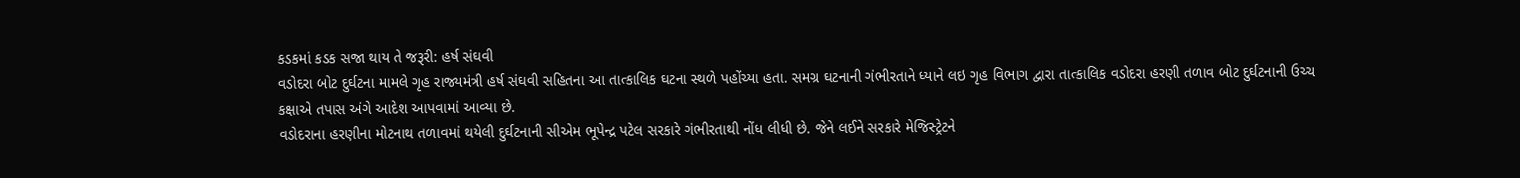કડકમાં કડક સજા થાય તે જરૂરી: હર્ષ સંઘવી
વડોદરા બોટ દુર્ઘટના મામલે ગૃહ રાજ્યમંત્રી હર્ષ સંઘવી સહિતના આ તાત્કાલિક ઘટના સ્થળે પહોંચ્યા હતા. સમગ્ર ઘટનાની ગંભીરતાને ધ્યાને લઇ ગૃહ વિભાગ દ્વારા તાત્કાલિક વડોદરા હરણી તળાવ બોટ દુર્ઘટનાની ઉચ્ચ કક્ષાએ તપાસ અંગે આદેશ આપવામાં આવ્યા છે.
વડોદરાના હરણીના મોટનાથ તળાવમાં થયેલી દુર્ઘટનાની સીએમ ભૂપેન્દ્ર પટેલ સરકારે ગંભીરતાથી નોંધ લીધી છે. જેને લઈને સરકારે મેજિસ્ટ્રેટને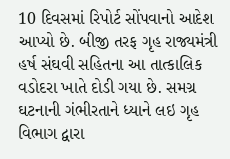10 દિવસમાં રિપોર્ટ સોંપવાનો આદેશ આપ્યો છે. બીજી તરફ ગૃહ રાજ્યમંત્રી હર્ષ સંઘવી સહિતના આ તાત્કાલિક વડોદરા ખાતે દોડી ગયા છે. સમગ્ર ઘટનાની ગંભીરતાને ધ્યાને લઇ ગૃહ વિભાગ દ્વારા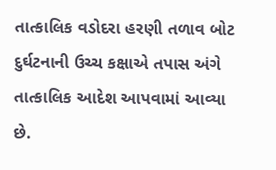તાત્કાલિક વડોદરા હરણી તળાવ બોટ દુર્ઘટનાની ઉચ્ચ કક્ષાએ તપાસ અંગે તાત્કાલિક આદેશ આપવામાં આવ્યા છે.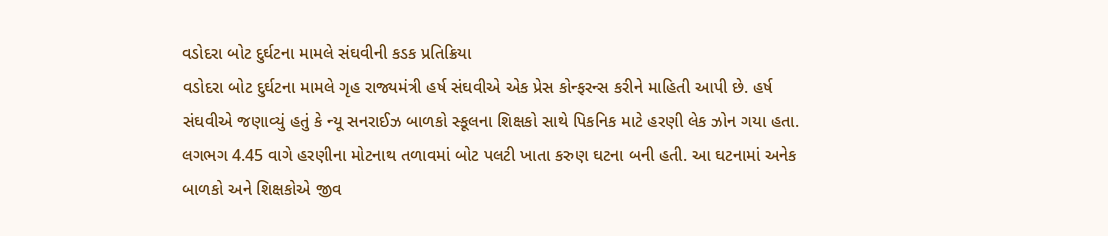વડોદરા બોટ દુર્ઘટના મામલે સંઘવીની કડક પ્રતિક્રિયા
વડોદરા બોટ દુર્ઘટના મામલે ગૃહ રાજ્યમંત્રી હર્ષ સંઘવીએ એક પ્રેસ કોન્ફરન્સ કરીને માહિતી આપી છે. હર્ષ સંઘવીએ જણાવ્યું હતું કે ન્યૂ સનરાઈઝ બાળકો સ્કૂલના શિક્ષકો સાથે પિકનિક માટે હરણી લેક ઝોન ગયા હતા. લગભગ 4.45 વાગે હરણીના મોટનાથ તળાવમાં બોટ પલટી ખાતા કરુણ ઘટના બની હતી. આ ઘટનામાં અનેક બાળકો અને શિક્ષકોએ જીવ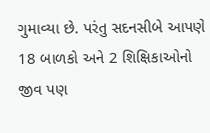ગુમાવ્યા છે. પરંતુ સદનસીબે આપણે 18 બાળકો અને 2 શિક્ષિકાઓનો જીવ પણ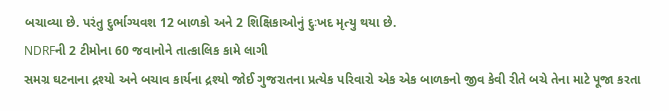બચાવ્યા છે. પરંતુ દુર્ભાગ્યવશ 12 બાળકો અને 2 શિક્ષિકાઓનું દુઃખદ મૃત્યુ થયા છે.
NDRFની 2 ટીમોના 60 જવાનોને તાત્કાલિક કામે લાગી
સમગ્ર ઘટનાના દ્રશ્યો અને બચાવ કાર્યના દ્રશ્યો જોઈ ગુજરાતના પ્રત્યેક પરિવારો એક એક બાળકનો જીવ કેવી રીતે બચે તેના માટે પૂજા કરતા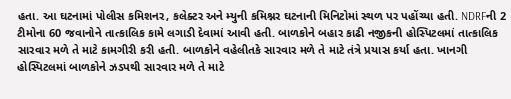હતા. આ ઘટનામાં પોલીસ કમિશનર, કલેક્ટર અને મ્યુની કમિશ્નર ઘટનાની મિનિટોમાં સ્થળ પર પહોંચ્યા હતી. NDRFની 2 ટીમોના 60 જવાનોને તાત્કાલિક કામે લગાડી દેવામાં આવી હતી. બાળકોને બહાર કાઢી નજીકની હોસ્પિટલમાં તાત્કાલિક સારવાર મળે તે માટે કામગીરી કરી હતી. બાળકોને વહેલીતકે સારવાર મળે તે માટે તંત્રે પ્રયાસ કર્યા હતા. ખાનગી હોસ્પિટલમાં બાળકોને ઝડપથી સારવાર મળે તે માટે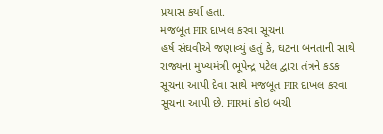પ્રયાસ કર્યા હતા.
મજબૂત FIR દાખલ કરવા સૂચના
હર્ષ સંઘવીએ જણાવ્યું હતું કે, ઘટના બનતાની સાથે રાજ્યના મુખ્યમંત્રી ભૂપેન્દ્ર પટેલ દ્વારા તંત્રને કડક સૂચના આપી દેવા સાથે મજબૂત FIR દાખલ કરવા સૂચના આપી છે. FIRમાં કોઇ બચી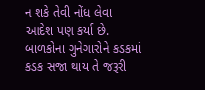ન શકે તેવી નોંધ લેવા આદેશ પણ કર્યા છે. બાળકોના ગુનેગારોને કડકમાં કડક સજા થાય તે જરૂરી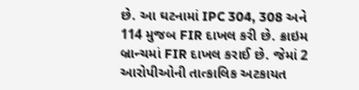છે. આ ઘટનામાં IPC 304, 308 અને 114 મુજબ FIR દાખલ કરી છે. ક્રાઇમ બ્રાન્ચમાં FIR દાખલ કરાઈ છે. જેમાં 2 આરોપીઓની તાત્કાલિક અટકાયત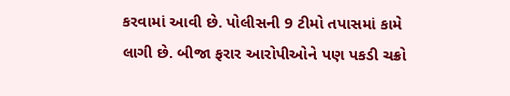કરવામાં આવી છે. પોલીસની 9 ટીમો તપાસમાં કામે લાગી છે. બીજા ફરાર આરોપીઓને પણ પકડી ચક્રો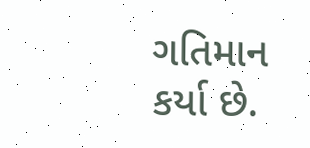ગતિમાન કર્યા છે.